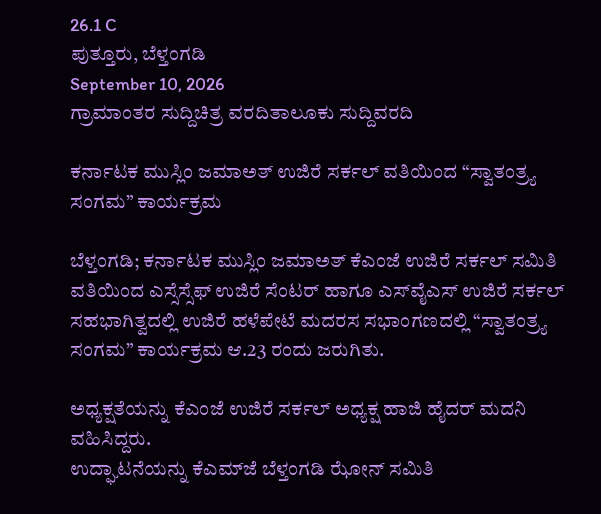26.1 C
ಪುತ್ತೂರು, ಬೆಳ್ತಂಗಡಿ
September 10, 2026
ಗ್ರಾಮಾಂತರ ಸುದ್ದಿಚಿತ್ರ ವರದಿತಾಲೂಕು ಸುದ್ದಿವರದಿ

ಕರ್ನಾಟಕ ಮುಸ್ಲಿಂ ಜಮಾಅತ್ ಉಜಿರೆ ಸರ್ಕಲ್ ವತಿಯಿಂದ “ಸ್ವಾತಂತ್ರ್ಯ ಸಂಗಮ” ಕಾರ್ಯಕ್ರಮ

ಬೆಳ್ತಂಗಡಿ; ಕರ್ನಾಟಕ ಮುಸ್ಲಿಂ ಜಮಾಅತ್ ಕೆಎಂಜೆ ಉಜಿರೆ ಸರ್ಕಲ್ ಸಮಿತಿ ವತಿಯಿಂದ ಎಸ್ಸೆಸ್ಸೆಫ್‌ ಉಜಿರೆ ಸೆಂಟರ್ ಹಾಗೂ ಎಸ್‌ವೈಎಸ್ ಉಜಿರೆ ಸರ್ಕಲ್ ಸಹಭಾಗಿತ್ವದಲ್ಲಿ ಉಜಿರೆ ಹಳೆಪೇಟೆ ಮದರಸ ಸಭಾಂಗಣದಲ್ಲಿ “ಸ್ವಾತಂತ್ರ್ಯ ಸಂಗಮ” ಕಾರ್ಯಕ್ರಮ ಆ.23 ರಂದು ಜರುಗಿತು.

ಅಧ್ಯಕ್ಷತೆಯನ್ನು ಕೆಎಂಜೆ ಉಜಿರೆ ಸರ್ಕಲ್ ಅಧ್ಯಕ್ಷ ಹಾಜಿ ಹೈದರ್ ಮದನಿ ವಹಿಸಿದ್ದರು.
ಉದ್ಘಾಟನೆಯನ್ನು ಕೆಎಮ್‌ಜೆ ಬೆಳ್ತಂಗಡಿ ಝೋನ್ ಸಮಿತಿ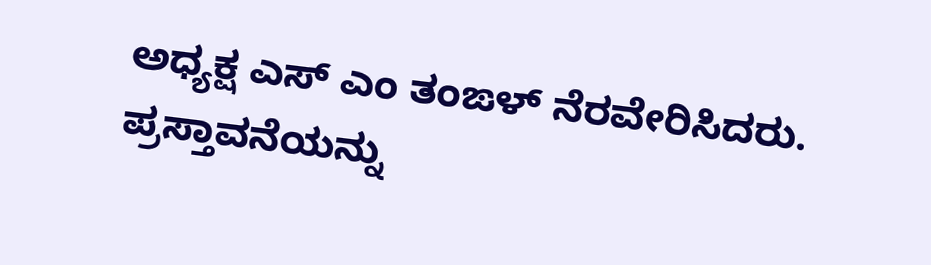ಅಧ್ಯಕ್ಷ ಎಸ್ ಎಂ ತಂಙಳ್ ನೆರವೇರಿಸಿದರು.
ಪ್ರಸ್ತಾವನೆಯನ್ನು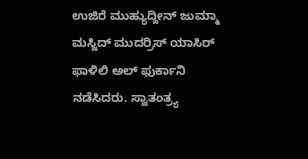ಉಜಿರೆ ಮುಹ್ಯುದ್ದೀನ್ ಜುಮ್ಮಾ ಮಸ್ಜಿದ್ ಮುದರ್ರಿಸ್ ಯಾಸಿರ್ ಫಾಳಿಲಿ ಅಲ್ ಫುರ್ಕಾನಿ ನಡೆಸಿದರು. ಸ್ವಾತಂತ್ರ್ಯ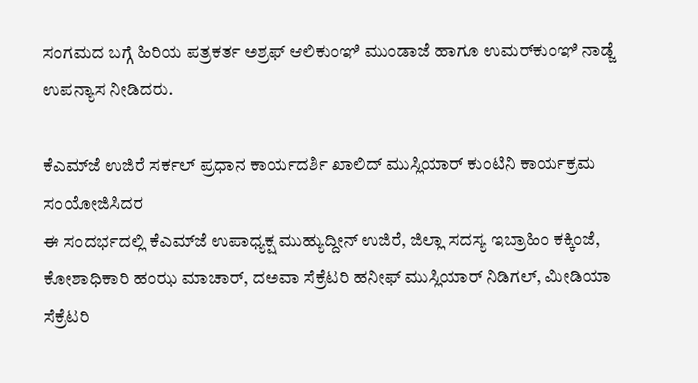ಸಂಗಮದ ಬಗ್ಗೆ ಹಿರಿಯ ಪತ್ರಕರ್ತ ಅಶ್ರಫ್ ಆಲಿಕುಂಞಿ ಮುಂಡಾಜೆ ಹಾಗೂ ಉಮರ್‌ಕುಂಞಿ ನಾಡ್ಜೆ ಉಪನ್ಯಾಸ ನೀಡಿದರು.

ಕೆಎಮ್‌ಜೆ ಉಜಿರೆ ಸರ್ಕಲ್ ಪ್ರಧಾನ ಕಾರ್ಯದರ್ಶಿ ಖಾಲಿದ್ ಮುಸ್ಲಿಯಾರ್ ಕುಂಟಿನಿ ಕಾರ್ಯಕ್ರಮ ಸಂಯೋಜಿಸಿದರ
ಈ ಸಂದರ್ಭದಲ್ಲಿ ಕೆಎಮ್‌ಜೆ ಉಪಾಧ್ಯಕ್ಷ ಮುಹ್ಯುದ್ದೀನ್ ಉಜಿರೆ, ಜಿಲ್ಲಾ ಸದಸ್ಯ ಇಬ್ರಾಹಿಂ ಕಕ್ಕಿಂಜೆ, ಕೋಶಾಧಿಕಾರಿ‌‌‌ ಹಂಝ ಮಾಚಾರ್, ದ‌ಅವಾ ಸೆಕ್ರೆಟರಿ ಹನೀಫ್ ಮುಸ್ಲಿಯಾರ್ ನಿಡಿಗಲ್, ಮೀಡಿಯಾ ಸೆಕ್ರೆಟರಿ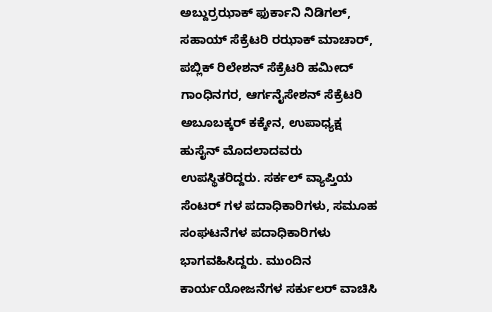ಅಬ್ದುರ್ರಝಾಕ್ ಫುರ್ಕಾನಿ ನಿಡಿಗಲ್, ಸಹಾಯ್ ಸೆಕ್ರೆಟರಿ ರಝಾಕ್ ಮಾಚಾರ್, ಪಬ್ಲಿಕ್ ರಿಲೇಶನ್ ಸೆಕ್ರೆಟರಿ ಹಮೀದ್ ಗಾಂಧಿನಗರ, ಆರ್ಗನೈಸೇಶನ್ ಸೆಕ್ರೆಟರಿ ಅಬೂಬಕ್ಕರ್ ಕಕ್ಕೇನ, ಉಪಾಧ್ಯಕ್ಷ ಹುಸೈನ್ ಮೊದಲಾದವರು ಉಪಸ್ಥಿತರಿದ್ದರು. ಸರ್ಕಲ್ ವ್ಯಾಪ್ತಿಯ ಸೆಂಟರ್ ಗಳ ಪದಾಧಿಕಾರಿಗಳು, ಸಮೂಹ ಸಂಘಟನೆಗಳ ಪದಾಧಿಕಾರಿಗಳು ಭಾಗವಹಿಸಿದ್ದರು. ಮುಂದಿನ ಕಾರ್ಯಯೋಜನೆಗಳ ಸರ್ಕುಲರ್ ವಾಚಿಸಿ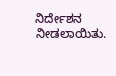ನಿರ್ದೇಶನ ನೀಡಲಾಯಿತು.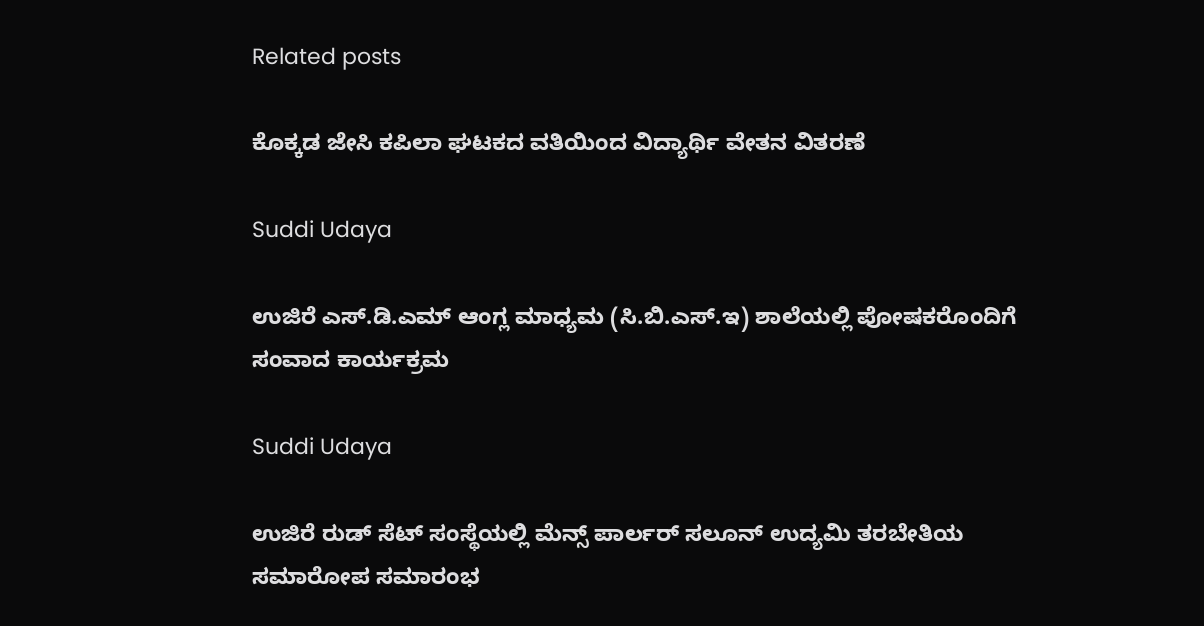Related posts

ಕೊಕ್ಕಡ ಜೇಸಿ ಕಪಿಲಾ ಘಟಕದ ವತಿಯಿಂದ ವಿದ್ಯಾರ್ಥಿ ವೇತನ ವಿತರಣೆ

Suddi Udaya

ಉಜಿರೆ ಎಸ್.ಡಿ.ಎಮ್ ಆಂಗ್ಲ ಮಾಧ್ಯಮ (ಸಿ.ಬಿ.ಎಸ್‌.ಇ) ಶಾಲೆಯಲ್ಲಿ ಪೋಷಕರೊಂದಿಗೆ ಸಂವಾದ ಕಾರ್ಯಕ್ರಮ

Suddi Udaya

ಉಜಿರೆ ರುಡ್ ಸೆಟ್ ಸಂಸ್ಥೆಯಲ್ಲಿ ಮೆನ್ಸ್ ಪಾರ್ಲರ್‌ ಸಲೂನ್‌ ಉದ್ಯಮಿ ತರಬೇತಿಯ ಸಮಾರೋಪ ಸಮಾರಂಭ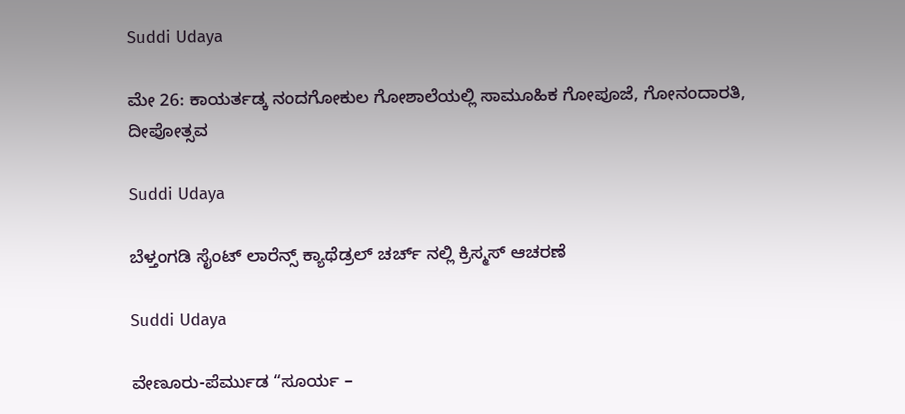Suddi Udaya

ಮೇ 26: ಕಾಯರ್ತಡ್ಕ ನಂದಗೋಕುಲ ಗೋಶಾಲೆಯಲ್ಲಿ ಸಾಮೂಹಿಕ ಗೋಪೂಜೆ, ಗೋನಂದಾರತಿ, ದೀಪೋತ್ಸವ

Suddi Udaya

ಬೆಳ್ತಂಗಡಿ ಸೈಂಟ್ ಲಾರೆನ್ಸ್ ಕ್ಯಾಥೆಡ್ರಲ್ ಚರ್ಚ್ ನಲ್ಲಿ ಕ್ರಿಸ್ಮಸ್ ಆಚರಣೆ

Suddi Udaya

ವೇಣೂರು-ಪೆರ್ಮುಡ “ಸೂರ್ಯ –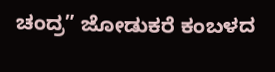ಚಂದ್ರ” ಜೋಡುಕರೆ ಕಂಬಳದ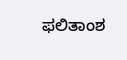ಫಲಿತಾಂಶ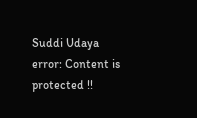Suddi Udaya
error: Content is protected !!